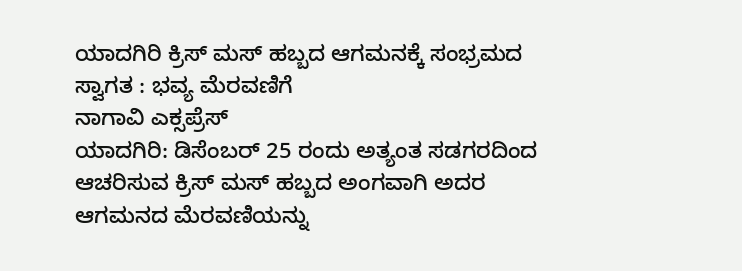ಯಾದಗಿರಿ ಕ್ರಿಸ್ ಮಸ್ ಹಬ್ಬದ ಆಗಮನಕ್ಕೆ ಸಂಭ್ರಮದ ಸ್ವಾಗತ : ಭವ್ಯ ಮೆರವಣಿಗೆ
ನಾಗಾವಿ ಎಕ್ಸಪ್ರೆಸ್
ಯಾದಗಿರಿ: ಡಿಸೆಂಬರ್ 25 ರಂದು ಅತ್ಯಂತ ಸಡಗರದಿಂದ ಆಚರಿಸುವ ಕ್ರಿಸ್ ಮಸ್ ಹಬ್ಬದ ಅಂಗವಾಗಿ ಅದರ ಆಗಮನದ ಮೆರವಣಿಯನ್ನು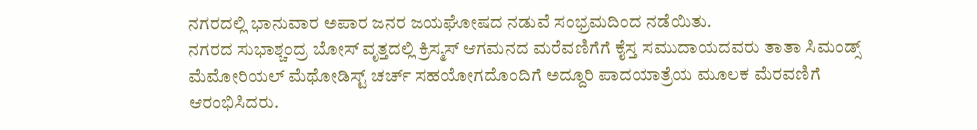ನಗರದಲ್ಲಿ ಭಾನುವಾರ ಅಪಾರ ಜನರ ಜಯಘೋಷದ ನಡುವೆ ಸಂಭ್ರಮದಿಂದ ನಡೆಯಿತು.
ನಗರದ ಸುಭಾಶ್ಚಂದ್ರ ಬೋಸ್ ವೃತ್ತದಲ್ಲಿ ಕ್ರಿಸ್ಮಸ್ ಆಗಮನದ ಮರೆವಣಿಗೆಗೆ ಕೈಸ್ತ ಸಮುದಾಯದವರು ತಾತಾ ಸಿಮಂಡ್ಸ್ ಮೆಮೋರಿಯಲ್ ಮೆಥೋಡಿಸ್ಟ್ ಚರ್ಚ್ ಸಹಯೋಗದೊಂದಿಗೆ ಅದ್ದೂರಿ ಪಾದಯಾತ್ರೆಯ ಮೂಲಕ ಮೆರವಣಿಗೆ ಆರಂಭಿಸಿದರು.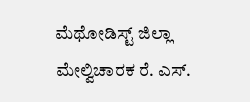ಮೆಥೋಡಿಸ್ಟ್ ಜಿಲ್ಲಾ ಮೇಲ್ವಿಚಾರಕ ರೆ. ಎಸ್.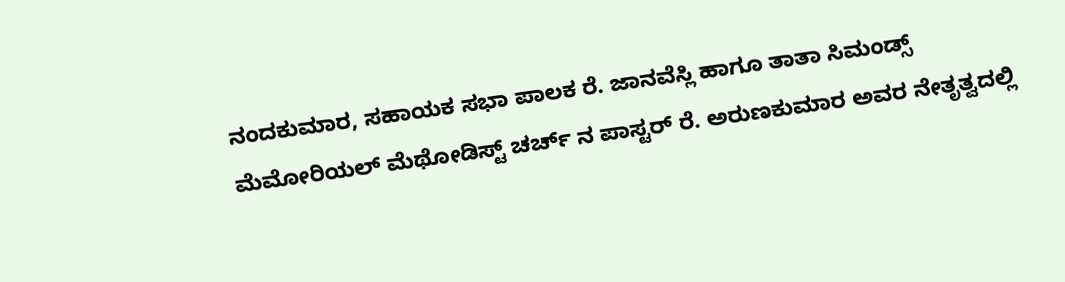ನಂದಕುಮಾರ, ಸಹಾಯಕ ಸಭಾ ಪಾಲಕ ರೆ. ಜಾನವೆಸ್ಲಿ ಹಾಗೂ ತಾತಾ ಸಿಮಂಡ್ಸ್ ಮೆಮೋರಿಯಲ್ ಮೆಥೋಡಿಸ್ಟ್ ಚರ್ಚ್ ನ ಪಾಸ್ಟರ್ ರೆ. ಅರುಣಕುಮಾರ ಅವರ ನೇತೃತ್ವದಲ್ಲಿ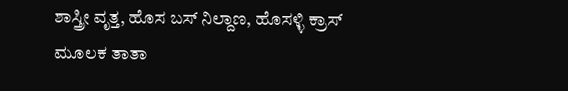ಶಾಸ್ತ್ರೀ ವೃತ್ತ, ಹೊಸ ಬಸ್ ನಿಲ್ದಾಣ, ಹೊಸಳ್ಳಿ ಕ್ರಾಸ್ ಮೂಲಕ ತಾತಾ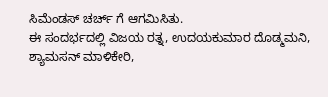ಸಿಮೆಂಡಸ್ ಚರ್ಚ್ ಗೆ ಆಗಮಿಸಿತು.
ಈ ಸಂದರ್ಭದಲ್ಲಿ ವಿಜಯ ರತ್ನ, ಉದಯಕುಮಾರ ದೊಡ್ಮಮನಿ, ಶ್ಯಾಮಸನ್ ಮಾಳಿಕೇರಿ,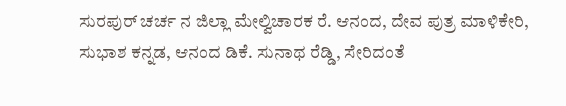ಸುರಪುರ್ ಚರ್ಚ ನ ಜಿಲ್ಲಾ ಮೇಲ್ವಿಚಾರಕ ರೆ. ಆನಂದ, ದೇವ ಪುತ್ರ ಮಾಳಿಕೇರಿ, ಸುಭಾಶ ಕನ್ನಡ, ಆನಂದ ಡಿಕೆ. ಸುನಾಥ ರೆಡ್ಡಿ, ಸೇರಿದಂತೆ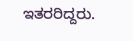ಇತರರಿದ್ದರು.